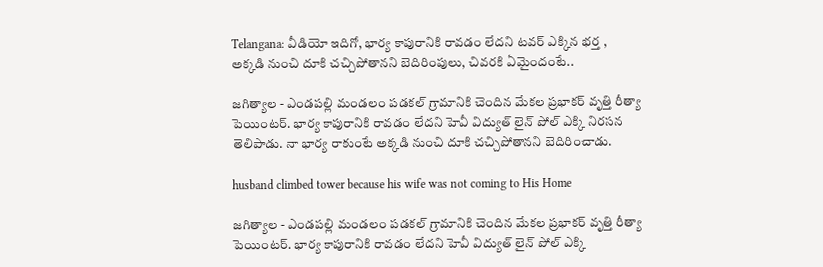Telangana: వీడియో ఇదిగో, భార్య కాపురానికి రావడం లేదని టవర్ ఎక్కిన భర్త , అక్కడి నుంచి దూకి చచ్చిపోతానని బెదిరింపులు, చివరకి ఏమైందంటే..

జగిత్యాల - ఎండపల్లి మండలం పడకల్ గ్రామానికి చెందిన మేకల ప్రభాకర్ వృత్తి రీత్యా పెయింటర్. భార్య కాపురానికి రావడం లేదని హెవీ విద్యుత్ లైన్ పోల్ ఎక్కి నిరసన తెలిపాడు. నా భార్య రాకుంటే అక్కడి నుంచి దూకి చచ్చిపోతానని బెదిరించాడు.

husband climbed tower because his wife was not coming to His Home

జగిత్యాల - ఎండపల్లి మండలం పడకల్ గ్రామానికి చెందిన మేకల ప్రభాకర్ వృత్తి రీత్యా పెయింటర్. భార్య కాపురానికి రావడం లేదని హెవీ విద్యుత్ లైన్ పోల్ ఎక్కి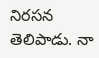నిరసన తెలిపాడు. నా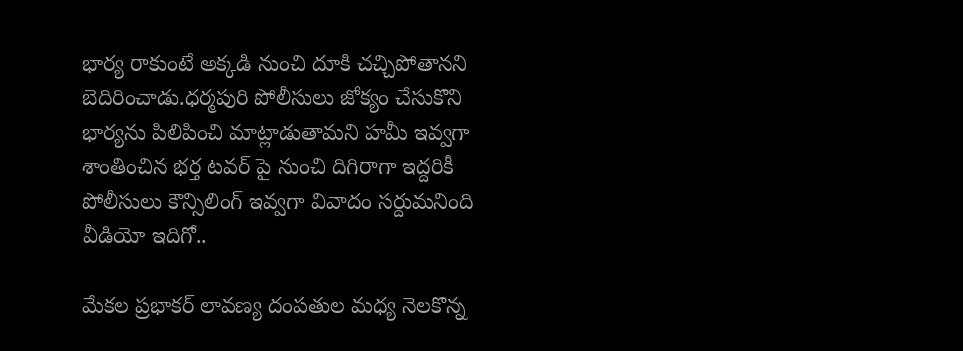భార్య రాకుంటే అక్కడి నుంచి దూకి చచ్చిపోతానని బెదిరించాడు.ధర్మపురి పోలీసులు జోక్యం చేసుకొని భార్యను పిలిపించి మాట్లాడుతామని హమీ ఇవ్వగా శాంతించిన భర్త టవర్ పై నుంచి దిగిరాగా ఇద్దరికీ పోలీసులు కౌన్సిలింగ్ ఇవ్వగా వివాదం సర్దుమనింది వీడియో ఇదిగో..

మేకల ప్రభాకర్ లావణ్య దంపతుల మధ్య నెలకొన్న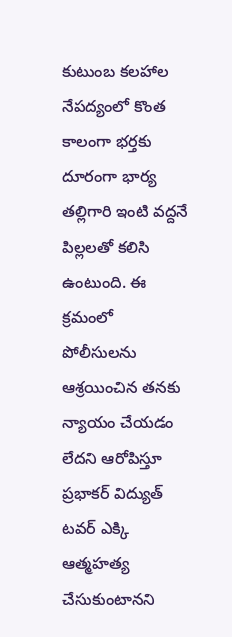కుటుంబ కలహాల నేపద్యంలో కొంత కాలంగా భర్తకు దూరంగా భార్య తల్లిగారి ఇంటి వద్దనే పిల్లలతో కలిసి ఉంటుంది. ఈ క్రమంలో పోలీసులను ఆశ్రయించిన తనకు న్యాయం చేయడం లేదని ఆరోపిస్తూ ప్రభాకర్ విద్యుత్ టవర్ ఎక్కి ఆత్మహత్య చేసుకుంటానని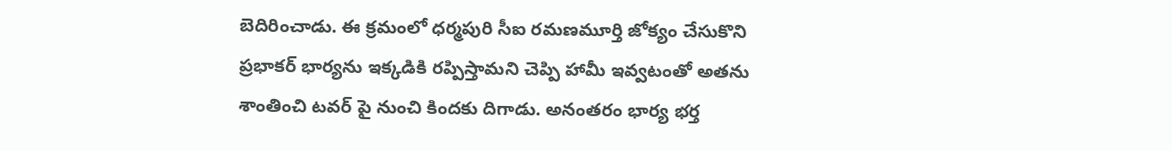బెదిరించాడు. ఈ క్రమంలో ధర్మపురి సీఐ రమణమూర్తి జోక్యం చేసుకొని ప్రభాకర్ భార్యను ఇక్కడికి రప్పిస్తామని చెప్పి హామీ ఇవ్వటంతో అతను శాంతించి టవర్ పై నుంచి కిందకు దిగాడు. అనంతరం భార్య భర్త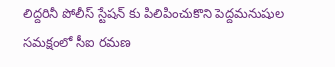లిద్దరినీ పోలీస్ స్టేషన్ కు పిలిపించుకొని పెద్దమనుషుల సమక్షంలో సీఐ రమణ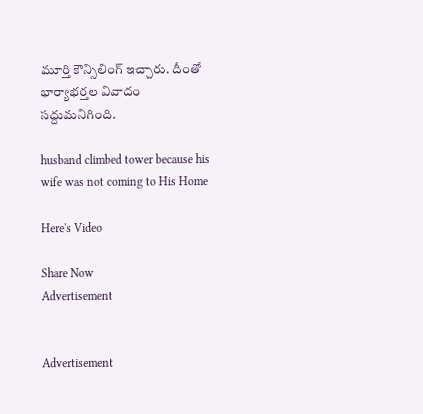మూర్తి కౌన్సిలింగ్ ఇచ్చారు. దీంతో భార్యాభర్తల వివాదం సద్దుమనిగింది.

husband climbed tower because his wife was not coming to His Home

Here's Video

Share Now
Advertisement


Advertisement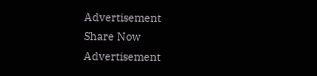Advertisement
Share Now
Advertisement